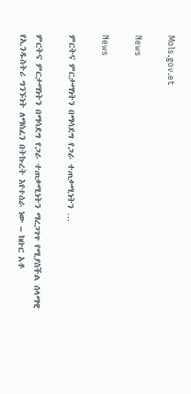Mols.gov.et

News

News

ምርትና ምርታማነትን በማሳደግ የጋራ ተጠቃሚነትን …

ምርትና ምርታማነትን በማሳደግ የጋራ ተጠቃሚነትን ማረጋገጥ የሚያስችል ሰላማዊ የኢንዱስትሪ ግንኙነት ለማስፈን በትኩረት እየተሰራ ነው – ክቡር አቶ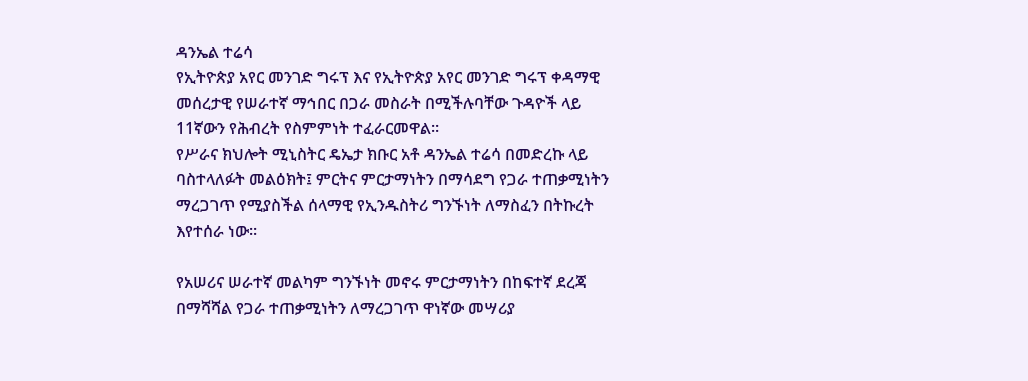ዳንኤል ተሬሳ
የኢትዮጵያ አየር መንገድ ግሩፕ እና የኢትዮጵያ አየር መንገድ ግሩፕ ቀዳማዊ መሰረታዊ የሠራተኛ ማኅበር በጋራ መስራት በሚችሉባቸው ጉዳዮች ላይ 11ኛውን የሕብረት የስምምነት ተፈራርመዋል።
የሥራና ክህሎት ሚኒስትር ዴኤታ ክቡር አቶ ዳንኤል ተሬሳ በመድረኩ ላይ ባስተላለፉት መልዕክት፤ ምርትና ምርታማነትን በማሳደግ የጋራ ተጠቃሚነትን ማረጋገጥ የሚያስችል ሰላማዊ የኢንዱስትሪ ግንኙነት ለማስፈን በትኩረት እየተሰራ ነው፡፡

የአሠሪና ሠራተኛ መልካም ግንኙነት መኖሩ ምርታማነትን በከፍተኛ ደረጃ በማሻሻል የጋራ ተጠቃሚነትን ለማረጋገጥ ዋነኛው መሣሪያ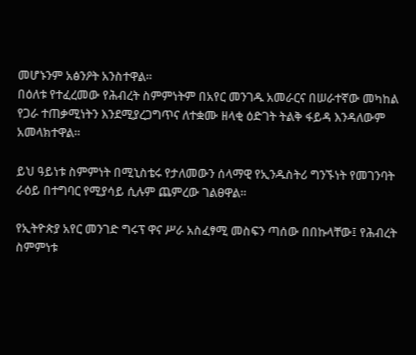መሆኑንም አፅንዖት አንስተዋል።
በዕለቱ የተፈረመው የሕብረት ስምምነትም በአየር መንገዱ አመራርና በሠራተኛው መካከል የጋራ ተጠቃሚነትን እንደሚያረጋግጥና ለተቋሙ ዘላቂ ዕድገት ትልቅ ፋይዳ እንዳለውም አመላክተዋል፡፡

ይህ ዓይነቱ ስምምነት በሚኒስቴሩ የታለመውን ሰላማዊ የኢንዱስትሪ ግንኙነት የመገንባት ራዕይ በተግባር የሚያሳይ ሲሉም ጨምረው ገልፀዋል፡፡

የኢትዮጵያ አየር መንገድ ግሩፕ ዋና ሥራ አስፈፃሚ መስፍን ጣሰው በበኩላቸው፤ የሕብረት ስምምነቱ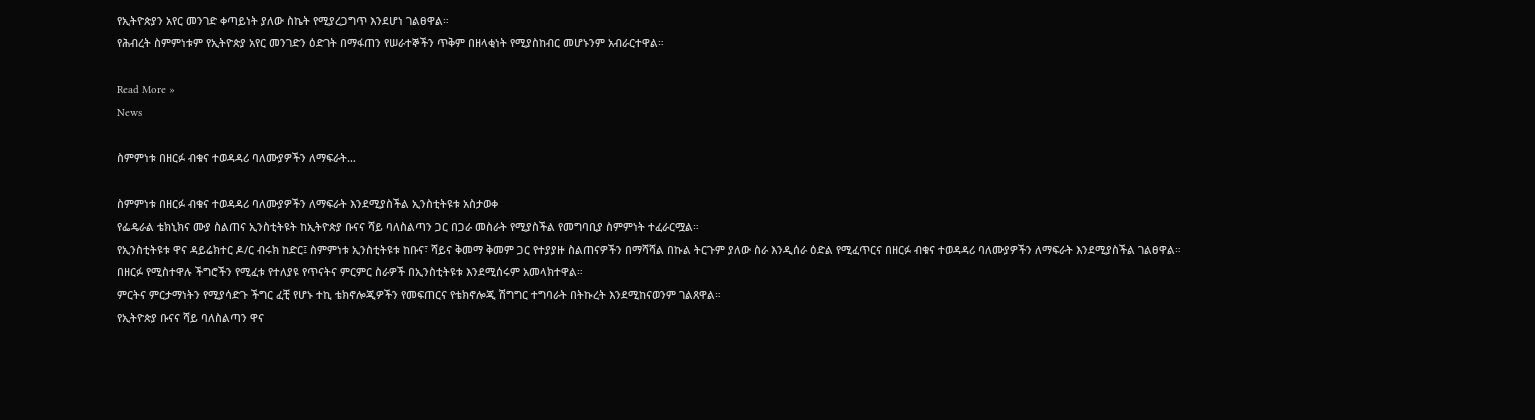የኢትዮጵያን አየር መንገድ ቀጣይነት ያለው ስኬት የሚያረጋግጥ እንደሆነ ገልፀዋል።
የሕብረት ስምምነቱም የኢትዮጵያ አየር መንገድን ዕድገት በማፋጠን የሠራተኞችን ጥቅም በዘላቂነት የሚያስከብር መሆኑንም አብራርተዋል።

Read More »
News

ስምምነቱ በዘርፉ ብቁና ተወዳዳሪ ባለሙያዎችን ለማፍራት…

ስምምነቱ በዘርፉ ብቁና ተወዳዳሪ ባለሙያዎችን ለማፍራት እንደሚያስችል ኢንስቲትዩቱ አስታወቀ
የፌዴራል ቴክኒክና ሙያ ስልጠና ኢንስቲትዩት ከኢትዮጵያ ቡናና ሻይ ባለስልጣን ጋር በጋራ መስራት የሚያስችል የመግባቢያ ስምምነት ተፈራርሟል።
የኢንስቲትዩቱ ዋና ዳይሬክተር ዶ/ር ብሩክ ከድር፤ ስምምነቱ ኢንስቲትዩቱ ከቡና፣ ሻይና ቅመማ ቅመም ጋር የተያያዙ ስልጠናዎችን በማሻሻል በኩል ትርጉም ያለው ስራ እንዲሰራ ዕድል የሚፈጥርና በዘርፉ ብቁና ተወዳዳሪ ባለሙያዎችን ለማፍራት እንደሚያስችል ገልፀዋል።
በዘርፉ የሚስተዋሉ ችግሮችን የሚፈቱ የተለያዩ የጥናትና ምርምር ስራዎች በኢንስቲትዩቱ እንደሚሰሩም አመላክተዋል።
ምርትና ምርታማነትን የሚያሳድጉ ችግር ፈቺ የሆኑ ተኪ ቴክኖሎጂዎችን የመፍጠርና የቴክኖሎጂ ሽግግር ተግባራት በትኩረት እንደሚከናወንም ገልጸዋል።
የኢትዮጵያ ቡናና ሻይ ባለስልጣን ዋና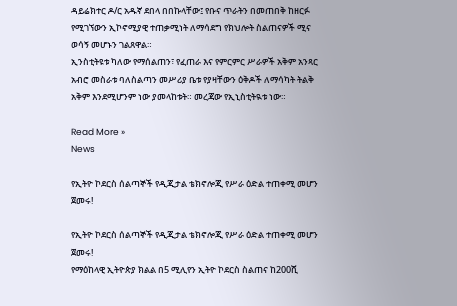ዳይሬክተር ዶ/ር አዱኛ ደበላ በበኩላቸው፤ የቡና ጥራትን በመጠበቅ ከዘርፉ የሚገኘውን ኢኮኖሚያዊ ተጠቃሚነት ለማሳደግ የክህሎት ስልጠናዎች ሚና ወሳኝ መሆኑን ገልጸዋል።
ኢንስቲትዩቱ ካለው የማሰልጠን፣ የፈጠራ እና የምርምር ሥራዎች አቅም አንጻር አብሮ መስራቱ ባለስልጣን መሥሪያ ቤቱ የያዛቸውን ዕቅዶች ለማሳካት ትልቅ አቅም እንደሚሆንም ነው ያመላከቱት። መረጃው የኢኒስቲትዪቱ ነው።

Read More »
News

የኢትዮ ኮደርስ ሰልጣኞች የዲጂታል ቴክኖሎጂ የሥራ ዕድል ተጠቀሚ መሆን ጀመሩ!

የኢትዮ ኮደርስ ሰልጣኞች የዲጂታል ቴክኖሎጂ የሥራ ዕድል ተጠቀሚ መሆን ጀመሩ!
የማዕከላዊ ኢትዮጵያ ክልል በ5 ሚሊየን ኢትዮ ኮደርስ ስልጠና ከ200ሺ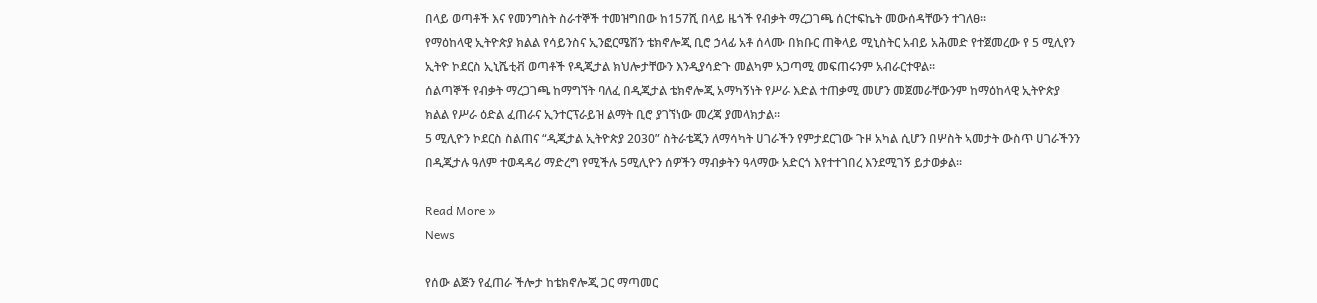በላይ ወጣቶች እና የመንግስት ስራተኞች ተመዝግበው ከ157ሺ በላይ ዜጎች የብቃት ማረጋገጫ ሰርተፍኬት መውሰዳቸውን ተገለፀ፡፡
የማዕከላዊ ኢትዮጵያ ክልል የሳይንስና ኢንፎርሜሽን ቴክኖሎጂ ቢሮ ኃላፊ አቶ ሰላሙ በክቡር ጠቅላይ ሚኒስትር አብይ አሕመድ የተጀመረው የ 5 ሚሊየን ኢትዮ ኮደርስ ኢኒሼቲቭ ወጣቶች የዲጂታል ክህሎታቸውን እንዲያሳድጉ መልካም አጋጣሚ መፍጠሩንም አብራርተዋል።
ሰልጣኞች የብቃት ማረጋገጫ ከማግኘት ባለፈ በዲጂታል ቴክኖሎጂ አማካኝነት የሥራ እድል ተጠቃሚ መሆን መጀመራቸውንም ከማዕከላዊ ኢትዮጵያ ክልል የሥራ ዕድል ፈጠራና ኢንተርፕራይዝ ልማት ቢሮ ያገኘነው መረጃ ያመላክታል፡፡
5 ሚሊዮን ኮደርስ ስልጠና “ዲጂታል ኢትዮጵያ 2030” ስትራቴጂን ለማሳካት ሀገራችን የምታደርገው ጉዞ አካል ሲሆን በሦስት ኣመታት ውስጥ ሀገራችንን በዲጂታሉ ዓለም ተወዳዳሪ ማድረግ የሚችሉ 5ሚሊዮን ሰዎችን ማብቃትን ዓላማው አድርጎ እየተተገበረ እንደሚገኝ ይታወቃል፡፡

Read More »
News

የሰው ልጅን የፈጠራ ችሎታ ከቴክኖሎጂ ጋር ማጣመር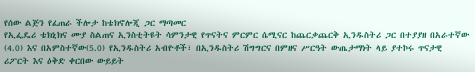የሰው ልጅን የፈጠራ ችሎታ ከቴክኖሎጂ ጋር ማጣመር
የኢፌዴሪ ቴክኒክና ሙያ ስልጠና ኢንስቲትዩት ሳምንታዊ የጥናትና ምርምር ሴሚናር ከጨርቃጨርቅ ኢንዱስትሪ ጋር በተያያዘ በአራተኛው (4.0) እና በአምስተኛው(5.0) የኢንዱስትሪ አብዮቶች፣ በኢንዱስትሪ ሽግግርና በምዘና ሥርዓት ውጤታማነት ላይ ያተኮሩ ጥናታዊ ሪፖርት እና ዕቅድ ቀርበው ውይይት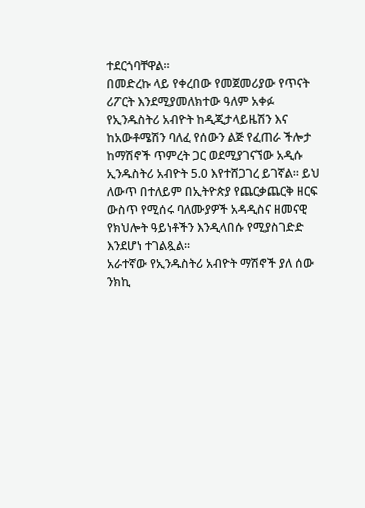ተደርጎባቸዋል።
በመድረኩ ላይ የቀረበው የመጀመሪያው የጥናት ሪፖርት እንደሚያመለክተው ዓለም አቀፉ የኢንዱስትሪ አብዮት ከዲጂታላይዜሽን እና ከአውቶሜሽን ባለፈ የሰውን ልጅ የፈጠራ ችሎታ ከማሽኖች ጥምረት ጋር ወደሚያገናኘው አዲሱ ኢንዱስትሪ አብዮት 5.0 እየተሸጋገረ ይገኛል። ይህ ለውጥ በተለይም በኢትዮጵያ የጨርቃጨርቅ ዘርፍ ውስጥ የሚሰሩ ባለሙያዎች አዳዲስና ዘመናዊ የክህሎት ዓይነቶችን እንዲላበሱ የሚያስገድድ እንደሆነ ተገልጿል፡፡
አራተኛው የኢንዱስትሪ አብዮት ማሽኖች ያለ ሰው ንክኪ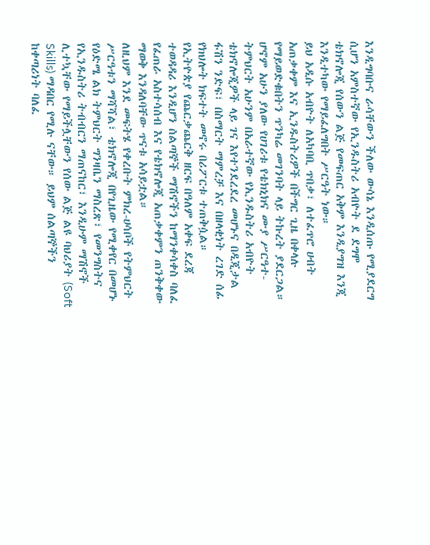እንዲግባቡና ራሳቸውን ችለው ውሳኔ እንዲሰጡ የሚያደርግ ሲሆን አምስተኛው የኢንዱስትሪ አብዮት ደ ደግሞ ቴክኖሎጂ የሰውን ልጅ የመፍጠር አቅም እንዲያግዝ እንጂ እንዲተካው የማይፈለግበት ሥርዓት ነው።
ይህ አዲሱ አብዮት ለአካባቢ ጥበቃ፣ ለተፈጥሮ ሀብት አጠቃቀም እና ኢንዱስትሪዎች በችግር ጊዜ በቀላሉ የማይወድቁበትን ጥንካሬ መገንባት ላይ ትኩረት ያደርጋል።
ሆኖም አሁን ያለው የሀገሪቱ የቴክኒክና ሙያ ሥርዓተ-ትምህርት አሁንም በአራተኛው የኢንዱስትሪ አብዮት ቴክኖሎጂዎች ላይ ገና እየተንደረደረ መሆኑና በዲጂታል ፋሽን ንድፍ፣ በስማርት ማምረቻ እና በዘላቂነት ረገድ ሰፊ የክህሎት ክፍተት መኖሩ በሪፖርቱ ተጠቅሷል።
የኢትዮጵያ የጨርቃጨርቅ ዘርፍ በዓለም አቀፍ ደረጃ ተወዳዳሪ እንዲሆን ሰልጣኞች ማሽኖችን ከማንቀሳቀስ ባለፈ የፈጠራ አስተሳሰብ እና የቴክኖሎጂ አጠቃቀምን ጠንቅቀው ማወቅ እንዳለባቸው ጥናቱ አሳይቷል።
ለዚህም እንደ መፍትሄ የቀረቡት ምክረ-ሀሳቦች የትምህርት ሥርዓቱን ማሻሻል፣ ቴክኖሎጂ በየጊዜው የሚቀየር በመሆኑ የዕድሜ ልክ ትምህርት ግንዛቤን ማስረጽ፣ የመንግስትና የኢንዱስትሪ ትብብርን ማጠናከር፣ እንዲሁም ማሽኖች ሊተኳቸው የማይችሏቸውን የሰው ልጅ ልዩ ባህሪያት (Soft Skills) ማዳበር የሚሉ ናቸው። ይህም ሰልጣኞችን ከቀጣሪነት ባለፈ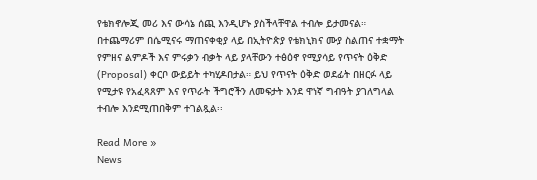የቴክኖሎጂ መሪ እና ውሳኔ ሰጪ እንዲሆኑ ያስችላቸዋል ተብሎ ይታመናል።
በተጨማሪም በሴሚናሩ ማጠናቀቂያ ላይ በኢትዮጵያ የቴክኒክና ሙያ ስልጠና ተቋማት የምዘና ልምዶች እና ምሩቃን ብቃት ላይ ያላቸውን ተፅዕኖ የሚያሳይ የጥናት ዕቅድ (Proposal) ቀርቦ ውይይት ተካሂዶበታል። ይህ የጥናት ዕቅድ ወደፊት በዘርፉ ላይ የሚታዩ የአፈጻጸም እና የጥራት ችግሮችን ለመፍታት እንደ ዋነኛ ግብዓት ያገለግላል ተብሎ እንደሚጠበቅም ተገልጿል፡፡

Read More »
News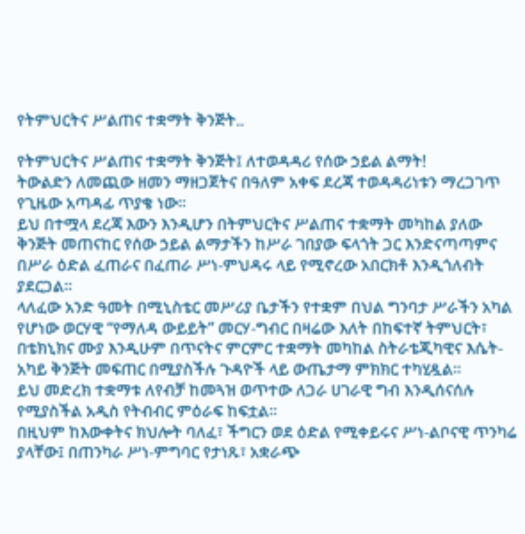የትምህርትና ሥልጠና ተቋማት ቅንጅት..

የትምህርትና ሥልጠና ተቋማት ቅንጅት፤ ለተወዳዳሪ የሰው ኃይል ልማት!
ትውልድን ለመጪው ዘመን ማዘጋጀትና በዓለም አቀፍ ደረጃ ተወዳዳሪነቱን ማረጋገጥ የጊዜው አጣዳፊ ጥያቄ ነው።
ይህ በተሟላ ደረጃ እውን እንዲሆን በትምህርትና ሥልጠና ተቋማት መካከል ያለው ቅንጅት መጠናከር የሰው ኃይል ልማታችን ከሥራ ገበያው ፍላጎት ጋር እንድናጣጣምና በሥራ ዕድል ፈጠራና በፈጠራ ሥነ-ምህዳሩ ላይ የሚኖረው አበርክቶ እንዲጎለብት ያደርጋል።
ላለፈው አንድ ዓመት በሚኒስቴር መሥሪያ ቤታችን የተቋም በህል ግንባታ ሥራችን አካል የሆነው ወርሃዊ “የማለዳ ውይይት” መርሃ-ግብር በዛሬው እለት በከፍተኛ ትምህርት፣ በቴክኒክና ሙያ እንዲሁም በጥናትና ምርምር ተቋማት መካከል ስትራቴጂካዊና እሴት-አካይ ቅንጅት መፍጠር በሚያስችሉ ጉዳዮች ላይ ውጤታማ ምክክር ተካሂዷል።
ይህ መድረክ ተቋማቱ ለየብቻ ከመጓዝ ወጥተው ለጋራ ሀገራዊ ግብ እንዲሰናሰሉ የሚያስችል አዲስ የትብብር ምዕራፍ ከፍቷል።
በዚህም ከእውቀትና ክህሎት ባለፈ፣ ችግርን ወደ ዕድል የሚቀይሩና ሥነ-ልቦናዊ ጥንካሬ ያላቸው፤ በጠንካራ ሥነ-ምግባር የታነጹ፣ አቋራጭ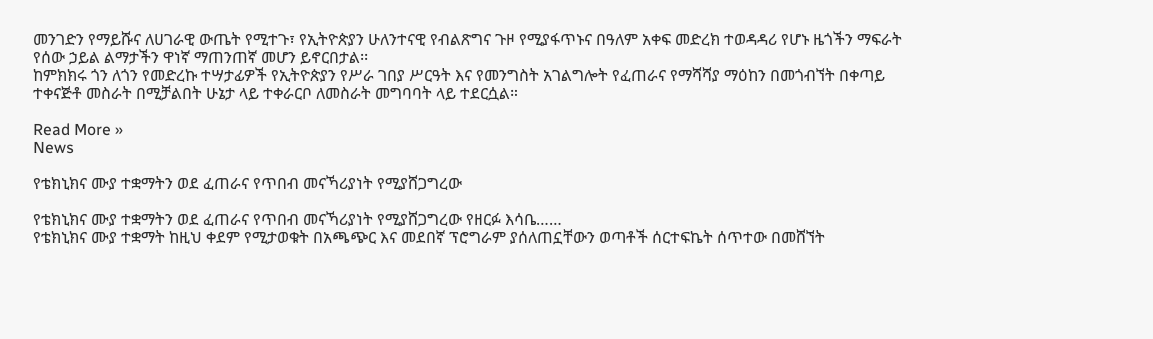መንገድን የማይሹና ለሀገራዊ ውጤት የሚተጉ፣ የኢትዮጵያን ሁለንተናዊ የብልጽግና ጉዞ የሚያፋጥኑና በዓለም አቀፍ መድረክ ተወዳዳሪ የሆኑ ዜጎችን ማፍራት የሰው ኃይል ልማታችን ዋነኛ ማጠንጠኛ መሆን ይኖርበታል፡፡
ከምክክሩ ጎን ለጎን የመድረኩ ተሣታፊዎች የኢትዮጵያን የሥራ ገበያ ሥርዓት እና የመንግስት አገልግሎት የፈጠራና የማሻሻያ ማዕከን በመጎብኘት በቀጣይ ተቀናጅቶ መስራት በሚቻልበት ሁኔታ ላይ ተቀራርቦ ለመስራት መግባባት ላይ ተደርሷል።

Read More »
News

የቴክኒክና ሙያ ተቋማትን ወደ ፈጠራና የጥበብ መናኻሪያነት የሚያሸጋግረው

የቴክኒክና ሙያ ተቋማትን ወደ ፈጠራና የጥበብ መናኻሪያነት የሚያሸጋግረው የዘርፉ እሳቤ……
የቴክኒክና ሙያ ተቋማት ከዚህ ቀደም የሚታወቁት በአጫጭር እና መደበኛ ፕሮግራም ያሰለጠኗቸውን ወጣቶች ሰርተፍኬት ሰጥተው በመሸኘት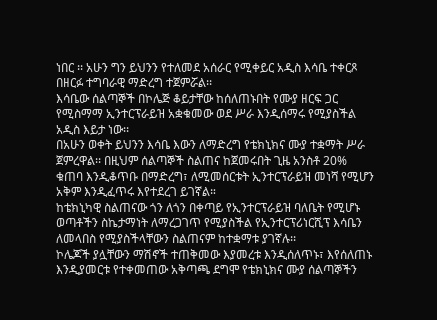ነበር ፡፡ አሁን ግን ይህንን የተለመደ አሰራር የሚቀይር አዲስ እሳቤ ተቀርጾ በዘርፉ ተግባራዊ ማድረግ ተጀምሯል፡፡
እሳቤው ሰልጣኞች በኮሌጅ ቆይታቸው ከሰለጠኑበት የሙያ ዘርፍ ጋር የሚስማማ ኢንተርፕራይዝ አቋቁመው ወደ ሥራ እንዲሰማሩ የሚያስችል አዲስ እይታ ነው፡፡
በአሁን ወቀት ይህንን እሳቤ እውን ለማድረግ የቴክኒክና ሙያ ተቋማት ሥራ ጀምረዋል፡፡ በዚህም ሰልጣኞች ስልጠና ከጀመሩበት ጊዜ አንስቶ 20% ቁጠባ እንዲቆጥቡ በማድረግ፣ ለሚመሰርቱት ኢንተርፕራይዝ መነሻ የሚሆን አቅም እንዲፈጥሩ እየተደረገ ይገኛል።
ከቴክኒካዊ ስልጠናው ጎን ለጎን በቀጣይ የኢንተርፕራይዝ ባለቤት የሚሆኑ ወጣቶችን ስኬታማነት ለማረጋገጥ የሚያስችል የኢንተርፕሪነርሺፕ እሳቤን ለመላበስ የሚያስችላቸውን ስልጠናም ከተቋማቱ ያገኛሉ፡፡
ኮሌጆች ያሏቸውን ማሽኖች ተጠቅመው እያመረቱ እንዲሰለጥኑ፣ እየሰለጠኑ እንዲያመርቱ የተቀመጠው አቅጣጫ ደግሞ የቴክኒክና ሙያ ሰልጣኞችን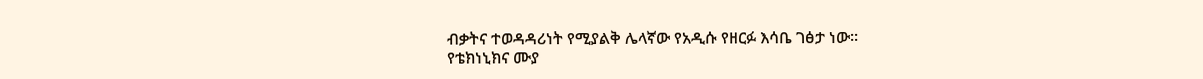ብቃትና ተወዳዳሪነት የሚያልቅ ሌላኛው የአዲሱ የዘርፉ እሳቤ ገፅታ ነው፡፡
የቴክነኒክና ሙያ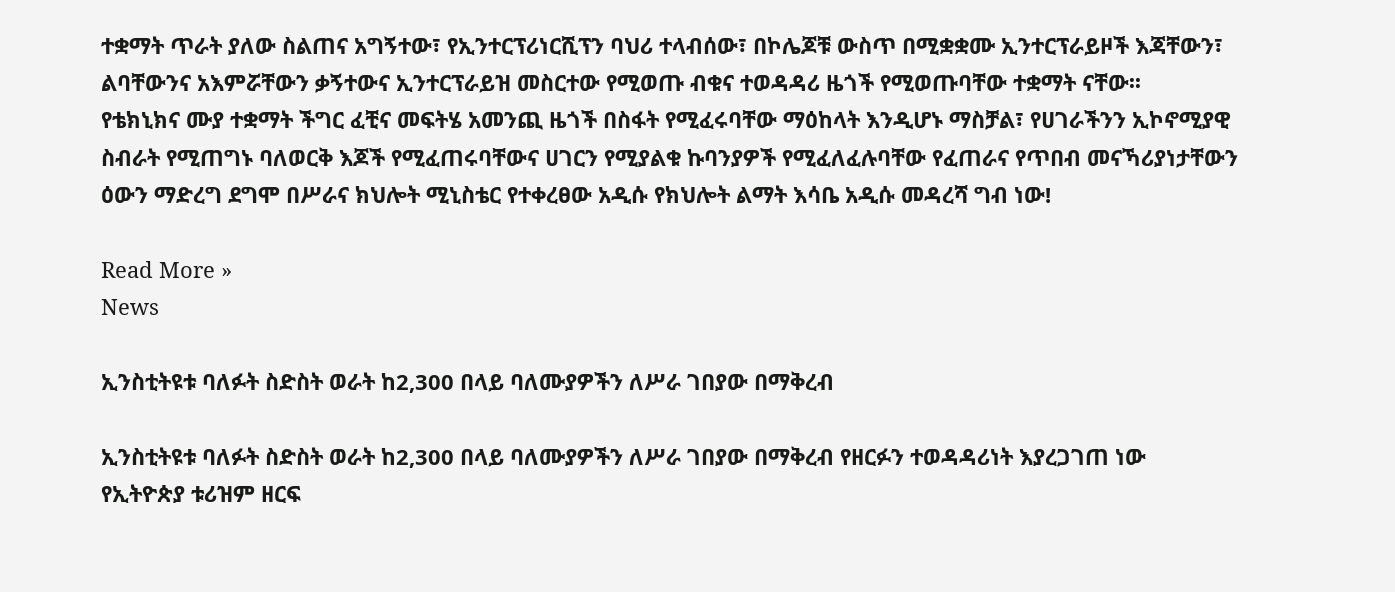ተቋማት ጥራት ያለው ስልጠና አግኝተው፣ የኢንተርፕሪነርሺፕን ባህሪ ተላብሰው፣ በኮሌጆቹ ውስጥ በሚቋቋሙ ኢንተርፕራይዞች እጃቸውን፣ ልባቸውንና አእምሯቸውን ቃኝተውና ኢንተርፕራይዝ መስርተው የሚወጡ ብቁና ተወዳዳሪ ዜጎች የሚወጡባቸው ተቋማት ናቸው፡፡
የቴክኒክና ሙያ ተቋማት ችግር ፈቺና መፍትሄ አመንጪ ዜጎች በስፋት የሚፈሩባቸው ማዕከላት እንዲሆኑ ማስቻል፣ የሀገራችንን ኢኮኖሚያዊ ስብራት የሚጠግኑ ባለወርቅ እጆች የሚፈጠሩባቸውና ሀገርን የሚያልቁ ኩባንያዎች የሚፈለፈሉባቸው የፈጠራና የጥበብ መናኻሪያነታቸውን ዕውን ማድረግ ደግሞ በሥራና ክህሎት ሚኒስቴር የተቀረፀው አዲሱ የክህሎት ልማት እሳቤ አዲሱ መዳረሻ ግብ ነው!

Read More »
News

ኢንስቲትዩቱ ባለፉት ስድስት ወራት ከ2,300 በላይ ባለሙያዎችን ለሥራ ገበያው በማቅረብ

ኢንስቲትዩቱ ባለፉት ስድስት ወራት ከ2,300 በላይ ባለሙያዎችን ለሥራ ገበያው በማቅረብ የዘርፉን ተወዳዳሪነት እያረጋገጠ ነው
የኢትዮጵያ ቱሪዝም ዘርፍ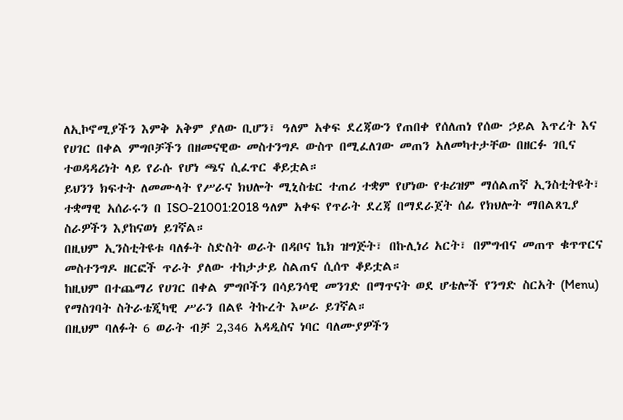ለኢኮኖሚያችን እምቅ አቅም ያለው ቢሆን፣ ዓለም አቀፍ ደረጃውን የጠበቀ የሰለጠነ የሰው ኃይል እጥረት እና የሀገር በቀል ምግቦቻችን በዘመናዊው መስተንግዶ ውስጥ በሚፈለገው መጠን አለመካተታቸው በዘርፉ ገቢና ተወዳዳሪነት ላይ የራሱ የሆነ ጫና ሲፈጥር ቆይቷል።
ይህንን ክፍተት ለመሙላት የሥራና ክህሎት ሚኒስቴር ተጠሪ ተቋም የሆነው የቱሪዝም ማሰልጠኛ ኢንስቲትዩት፣ ተቋማዊ አሰራሩን በ ISO-21001:2018 ዓለም አቀፍ የጥራት ደረጃ በማደራጀት ሰፊ የክህሎት ማበልጸጊያ ስራዎችን እያከናወነ ይገኛል።
በዚህም ኢንስቲትዩቱ ባለፉት ስድስት ወራት በዳቦና ኬክ ዝግጅት፣ በኩሊነሪ አርት፣ በምግብና መጠጥ ቁጥጥርና መስተንግዶ ዘርፎች ጥራት ያለው ተከታታይ ስልጠና ሲሰጥ ቆይቷል።
ከዚህም በተጨማሪ የሀገር በቀል ምግቦችን በሳይንሳዊ መንገድ በማጥናት ወደ ሆቴሎች የንግድ ስርአት (Menu) የማስገባት ስትራቴጂካዊ ሥራን በልዩ ትኩረት እሠራ ይገኛል።
በዚህም ባለፉት 6 ወራት ብቻ 2,346 አዳዲስና ነባር ባለሙያዎችን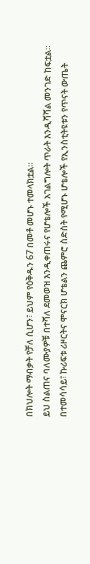በክህሎት ማብቃት የቻለ ሲሆን፣ ይህም የዕቅዱን 67 በመቶ መሆኑ ተመላክቷል።
ይህ ስልጠና ባለሙያዎቹ በተሻለ ደመወዝ እንዲቀጠሩና የሆቴሎች አገልግሎት ጥራት እንዲሻሻል መንገድ ከፍቷል።
በተመሳሳይ፣ ኩሪፍቱ ሪዞርትና ሞናርክ ሆቴልን ጨምሮ ስድስት የሚሆኑ ሆቴሎች የኢንስቲትዩቱን የጥናት ውጤት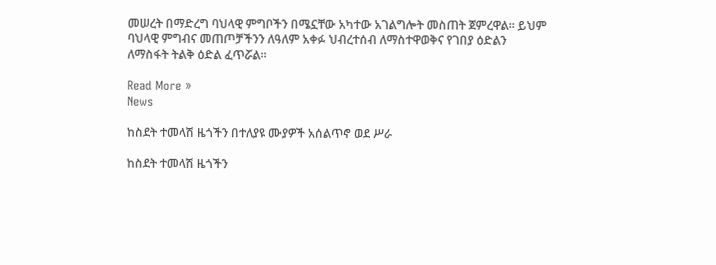መሠረት በማድረግ ባህላዊ ምግቦችን በሜኗቸው አካተው አገልግሎት መስጠት ጀምረዋል፡፡ ይህም ባህላዊ ምግብና መጠጦቻችንን ለዓለም አቀፉ ህብረተሰብ ለማስተዋወቅና የገበያ ዕድልን ለማስፋት ትልቅ ዕድል ፈጥሯል፡፡

Read More »
News

ከስደት ተመላሽ ዜጎችን በተለያዩ ሙያዎች አሰልጥኖ ወደ ሥራ

ከስደት ተመላሽ ዜጎችን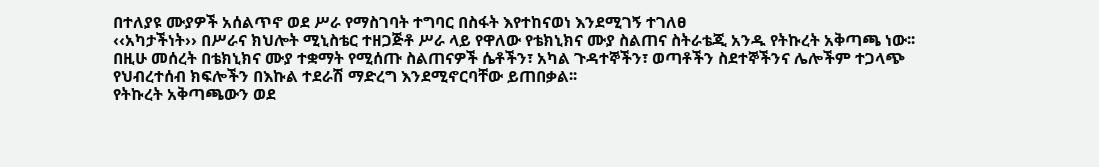በተለያዩ ሙያዎች አሰልጥኖ ወደ ሥራ የማስገባት ተግባር በስፋት እየተከናወነ እንደሚገኝ ተገለፀ
‹‹አካታችነት›› በሥራና ክህሎት ሚኒስቴር ተዘጋጅቶ ሥራ ላይ የዋለው የቴክኒክና ሙያ ስልጠና ስትራቴጂ አንዱ የትኩረት አቅጣጫ ነው፡፡
በዚሁ መሰረት በቴክኒክና ሙያ ተቋማት የሚሰጡ ስልጠናዎች ሴቶችን፣ አካል ጉዳተኞችን፣ ወጣቶችን ስደተኞችንና ሌሎችም ተጋላጭ የህብረተሰብ ክፍሎችን በእኩል ተደራሽ ማድረግ እንደሚኖርባቸው ይጠበቃል፡፡
የትኩረት አቅጣጫውን ወደ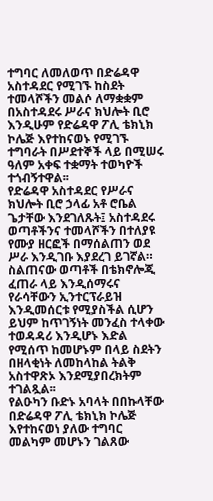ተግባር ለመለወጥ በድሬዳዋ አስተዳደር የሚገኙ ከስደት ተመላሾችን መልሶ ለማቋቋም በአስተዳደሩ ሥራና ክህሎት ቢሮ እንዲሁም የድሬዳዋ ፖሊ ቴክኒክ ኮሌጅ እየተከናወኑ የሚገኙ ተግባራት በሥደተኞች ላይ በሚሠሩ ዓለም አቀፍ ተቋማት ተወካዮች ተጎብኝተዋል፡፡
የድሬዳዋ አስተዳደር የሥራና ክህሎት ቢሮ ኃላፊ አቶ ሮቤል ጌታቸው እንደገለጹት፤ አስተዳደሩ ወጣቶችንና ተመላሾችን በተለያዩ የሙያ ዘርፎች በማሰልጠን ወደ ሥራ እንዲገቡ እያደረገ ይገኛል።
ስልጠናው ወጣቶች በቴክኖሎጂ ፈጠራ ላይ እንዲሰማሩና የራሳቸውን ኢንተርፕራይዝ እንዲመሰርቱ የሚያስችል ሲሆን ይህም ከጥገኝነት መንፈስ ተላቀው ተወዳዳሪ እንዲሆኑ እድል የሚሰጥ ከመሆኑም በላይ ስደትን በዘላቂነት ለመከላከል ትልቅ አስተዋጽኦ እንደሚያበረክትም ተገልጿል፡፡
የልዑካን ቡድኑ አባላት በበኩላቸው በድሬዳዋ ፖሊ ቴክኒክ ኮሌጅ እየተከናወነ ያለው ተግባር መልካም መሆኑን ገልጸው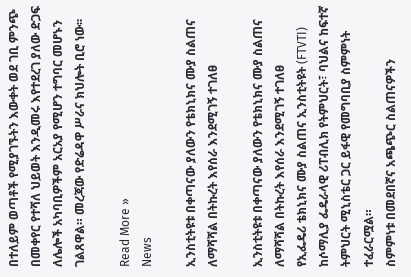በተለይም ወጣቶች የሚያገኙትን እውቀት ወደ ገቢ ምንጭ በመቀየር የተሻለ ህይወት እንዲመሩ እየተደረገ ያለው ድጋፍ ለሌሎች አካባቢዎችም አርአያ የሚሆን ተግባር መሆኑን ገልጸዋል። መረጃው የድሬዳዋ ሥራና ክህሎት ቢሮ ነው፡፡

Read More »
News

ኢንስቲትዩቱ በቀጣናው ያለውን የቴክኒክና ሙያ ስልጠና ለማሻሻል በትኩረት እየሰራ እንደሚገኝ ተገለፀ

ኢንስቲትዩቱ በቀጣናው ያለውን የቴክኒክና ሙያ ስልጠና ለማሻሻል በትኩረት እየሰራ እንደሚገኝ ተገለፀ
የኢፌዴሪ ቴክኒክና ሙያ ስልጠና ኢንስቲትዩት (FTVTI) ከሶማሊያ ፌዴራላዊ ሪፐብሊክ የትምህርት፣ ባህልና ከፍተኛ ትምህርት ሚኒስቴር ጋር ይፋዊ የመግባቢያ ስምምነት ተፈራርሟል።
ስምምነቱ በመደበኛና አጫጭር ስልጠናዎችን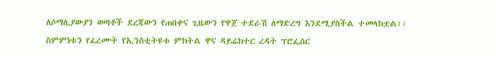ለሶማሊያውያን ወጣቶች ደረጃውን የጠበቀና ጊዜውን የዋጀ ተደራሽ ለማድረግ እንደሚያስችል ተመላክቷል፡፡
ስምምነቱን የፈረሙት የኢንስቲትዩቱ ምክትል ዋና ዳይሬክተር ረዳት ፕሮፌሰር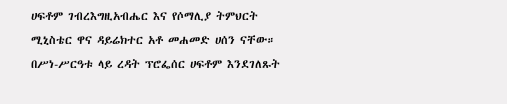ሀፍቶም ገብረእግዚአብሔር እና የሶማሊያ ትምህርት ሚኒስቴር ዋና ዳይሬክተር አቶ መሐመድ ሀሰን ናቸው።
በሥነ-ሥርዓቱ ላይ ረዳት ፕሮፌሰር ሀፍቶም እንደገለጹት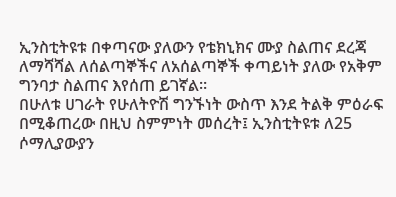ኢንስቲትዩቱ በቀጣናው ያለውን የቴክኒክና ሙያ ስልጠና ደረጃ ለማሻሻል ለሰልጣኞችና ለአሰልጣኞች ቀጣይነት ያለው የአቅም ግንባታ ስልጠና እየሰጠ ይገኛል።
በሁለቱ ሀገራት የሁለትዮሽ ግንኙነት ውስጥ እንደ ትልቅ ምዕራፍ በሚቆጠረው በዚህ ስምምነት መሰረት፤ ኢንስቲትዩቱ ለ25 ሶማሊያውያን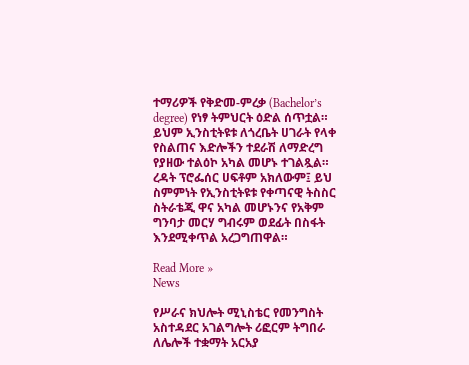ተማሪዎች የቅድመ-ምረቃ (Bachelor’s degree) የነፃ ትምህርት ዕድል ሰጥቷል።
ይህም ኢንስቲትዩቱ ለጎረቤት ሀገራት የላቀ የስልጠና እድሎችን ተደራሽ ለማድረግ የያዘው ተልዕኮ አካል መሆኑ ተገልጿል።
ረዳት ፕሮፌሰር ሀፍቶም አክለውም፤ ይህ ስምምነት የኢንስቲትዩቱ የቀጣናዊ ትስስር ስትራቴጂ ዋና አካል መሆኑንና የአቅም ግንባታ መርሃ ግብሩም ወደፊት በስፋት እንደሚቀጥል አረጋግጠዋል።

Read More »
News

የሥራና ክህሎት ሚኒስቴር የመንግስት አስተዳደር አገልግሎት ሪፎርም ትግበራ ለሌሎች ተቋማት አርአያ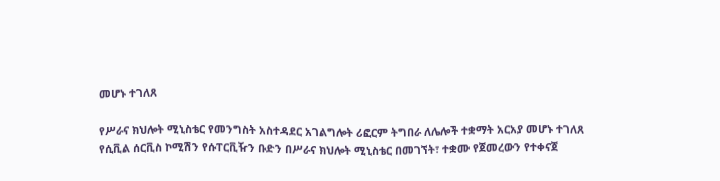መሆኑ ተገለጸ

የሥራና ክህሎት ሚኒስቴር የመንግስት አስተዳደር አገልግሎት ሪፎርም ትግበራ ለሌሎች ተቋማት አርአያ መሆኑ ተገለጸ
የሲቪል ሰርቪስ ኮሚሽን የሱፐርቪዥን ቡድን በሥራና ክህሎት ሚኒስቴር በመገኘት፣ ተቋሙ የጀመረውን የተቀናጀ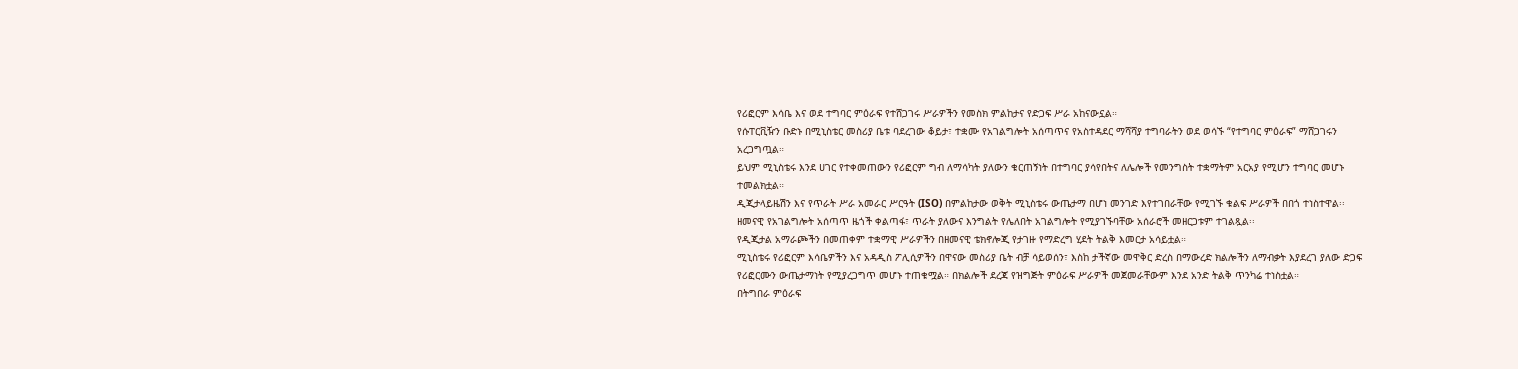የሪፎርም እሳቤ እና ወደ ተግባር ምዕራፍ የተሸጋገሩ ሥራዎችን የመስክ ምልከታና የድጋፍ ሥራ አከናውኗል።
የሱፐርቪዥን ቡድኑ በሚኒስቴር መስሪያ ቤቱ ባደረገው ቆይታ፣ ተቋሙ የአገልግሎት አሰጣጥና የአስተዳደር ማሻሻያ ተግባራትን ወደ ወሳኙ “የተግባር ምዕራፍ” ማሸጋገሩን አረጋግጧል።
ይህም ሚኒስቴሩ እንደ ሀገር የተቀመጠውን የሪፎርም ግብ ለማሳካት ያለውን ቁርጠኝነት በተግባር ያሳየበትና ለሌሎች የመንግስት ተቋማትም አርአያ የሚሆን ተግባር መሆኑ ተመልክቷል።
ዲጂታላይዜሽን እና የጥራት ሥራ አመራር ሥርዓት (ISO) በምልከታው ወቅት ሚኒስቴሩ ውጤታማ በሆነ መንገድ እየተገበራቸው የሚገኙ ቁልፍ ሥራዎች በበጎ ተነስተዋል፡፡
ዘመናዊ የአገልግሎት አሰጣጥ ዜጎች ቀልጣፋ፣ ጥራት ያለውና እንግልት የሌለበት አገልግሎት የሚያገኙባቸው አሰራሮች መዘርጋቱም ተገልጿል፡፡
የዲጂታል አማራጮችን በመጠቀም ተቋማዊ ሥራዎችን በዘመናዊ ቴክኖሎጂ የታገዙ የማድረግ ሂደት ትልቅ እመርታ አሳይቷል።
ሚኒስቴሩ የሪፎርም እሳቤዎችን እና አዳዲስ ፖሊሲዎችን በዋናው መስሪያ ቤት ብቻ ሳይወሰን፣ እስከ ታችኛው መዋቅር ድረስ በማውረድ ክልሎችን ለማብቃት እያደረገ ያለው ድጋፍ የሪፎርሙን ውጤታማነት የሚያረጋግጥ መሆኑ ተጠቁሟል። በክልሎች ደረጃ የዝግጅት ምዕራፍ ሥራዎች መጀመራቸውም እንደ አንድ ትልቅ ጥንካሬ ተነስቷል።
በትግበራ ምዕራፍ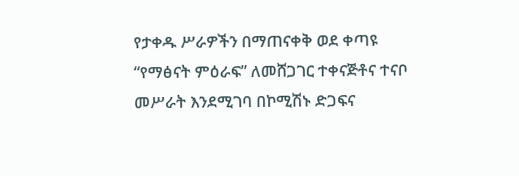የታቀዱ ሥራዎችን በማጠናቀቅ ወደ ቀጣዩ “የማፅናት ምዕራፍ” ለመሸጋገር ተቀናጅቶና ተናቦ መሥራት እንደሚገባ በኮሚሽኑ ድጋፍና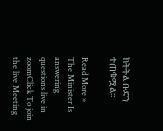ክትትል ቡድን ተጠቁሟል፡፡

Read More »
The Minister Is answering questions live in zoomClick To join the live Meeting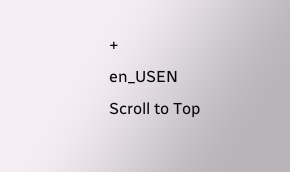+
en_USEN
Scroll to Top